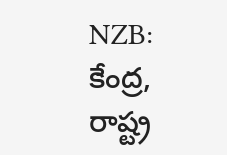NZB: కేంద్ర, రాష్ట్ర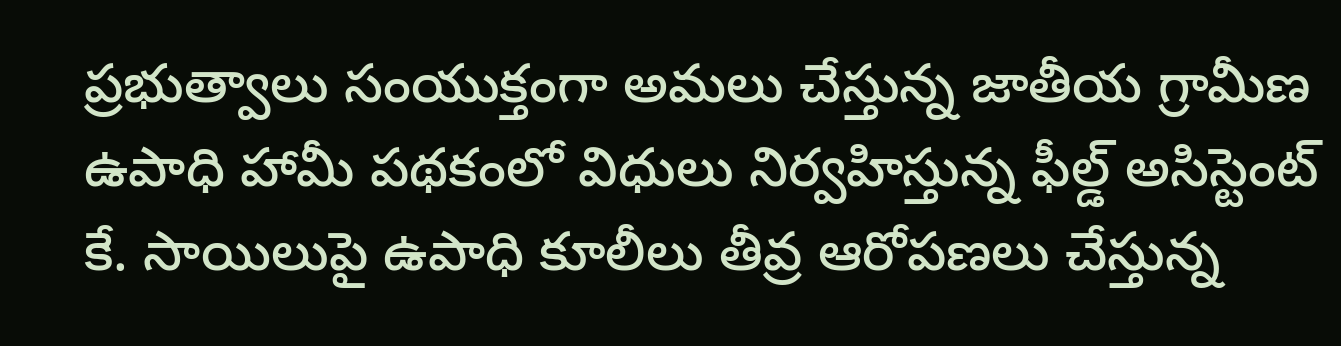ప్రభుత్వాలు సంయుక్తంగా అమలు చేస్తున్న జాతీయ గ్రామీణ ఉపాధి హామీ పథకంలో విధులు నిర్వహిస్తున్న ఫీల్డ్ అసిస్టెంట్ కే. సాయిలుపై ఉపాధి కూలీలు తీవ్ర ఆరోపణలు చేస్తున్న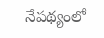నేపథ్యంలో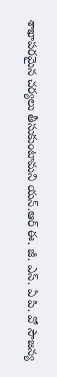శాఖాపరమైన చర్యలు తీసుకుంటామని యన్.ఆర్ ఈ. జీ. ఎస్. ఏ పి. వో సౌజన్య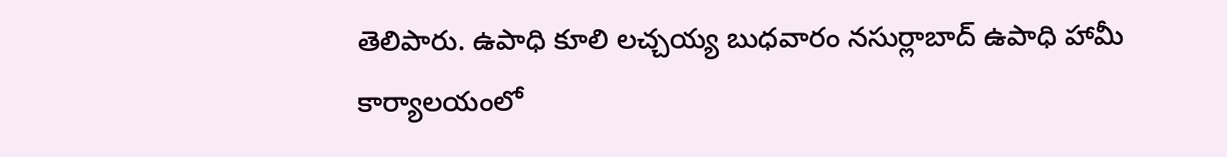తెలిపారు. ఉపాధి కూలి లచ్చయ్య బుధవారం నసుర్లాబాద్ ఉపాధి హామీ కార్యాలయంలో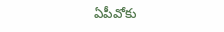ఏపీవోకు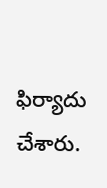ఫిర్యాదు చేశారు.